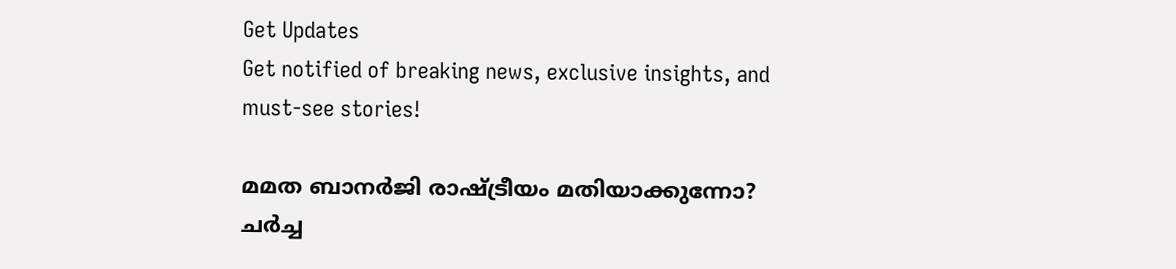Get Updates
Get notified of breaking news, exclusive insights, and must-see stories!

മമത ബാനര്‍ജി രാഷ്ട്രീയം മതിയാക്കുന്നോ? ചര്‍ച്ച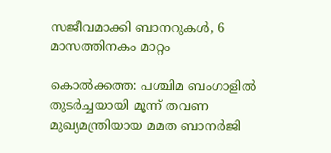സജീവമാക്കി ബാനറുകള്‍, 6 മാസത്തിനകം മാറ്റം

കൊല്‍ക്കത്ത: പശ്ചിമ ബംഗാളില്‍ തുടര്‍ച്ചയായി മൂന്ന് തവണ മുഖ്യമന്ത്രിയായ മമത ബാനര്‍ജി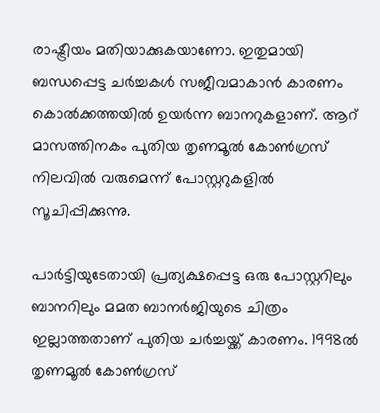രാഷ്ട്രീയം മതിയാക്കുകയാണോ. ഇതുമായി ബന്ധപ്പെട്ട ചര്‍ച്ചകള്‍ സജീവമാകാന്‍ കാരണം കൊല്‍ക്കത്തയില്‍ ഉയര്‍ന്ന ബാനറുകളാണ്. ആറ് മാസത്തിനകം പുതിയ തൃണമൂല്‍ കോണ്‍ഗ്രസ് നിലവില്‍ വരുമെന്ന് പോസ്റ്ററുകളില്‍ സൂചിപ്പിക്കുന്നു.

പാര്‍ട്ടിയുടേതായി പ്രത്യക്ഷപ്പെട്ട ഒരു പോസ്റ്ററിലും ബാനറിലും മമത ബാനര്‍ജിയുടെ ചിത്രം ഇല്ലാത്തതാണ് പുതിയ ചര്‍ച്ചയ്ക്ക് കാരണം. 1998ല്‍ തൃണമൂല്‍ കോണ്‍ഗ്രസ്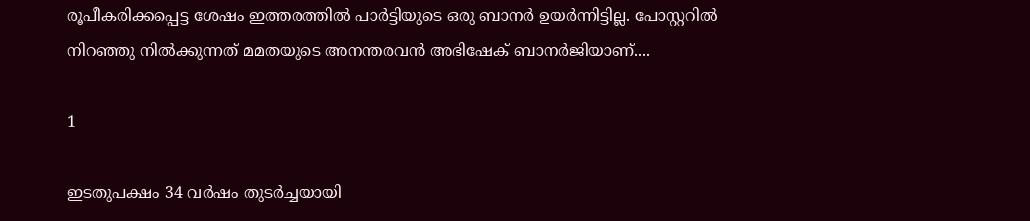രൂപീകരിക്കപ്പെട്ട ശേഷം ഇത്തരത്തില്‍ പാര്‍ട്ടിയുടെ ഒരു ബാനര്‍ ഉയര്‍ന്നിട്ടില്ല. പോസ്റ്ററില്‍ നിറഞ്ഞു നില്‍ക്കുന്നത് മമതയുടെ അനന്തരവന്‍ അഭിഷേക് ബാനര്‍ജിയാണ്....

1

ഇടതുപക്ഷം 34 വര്‍ഷം തുടര്‍ച്ചയായി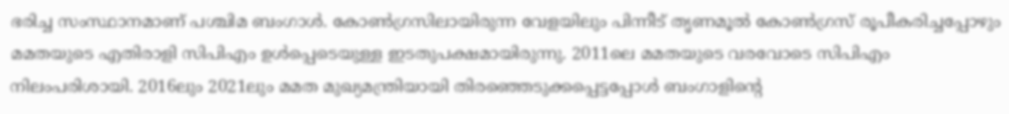ഭരിച്ച സംസ്ഥാനമാണ് പശ്ചിമ ബംഗാള്‍. കോണ്‍ഗ്രസിലായിരുന്ന വേളയിലും പിന്നീട് തൃണമൂല്‍ കോണ്‍ഗ്രസ് രൂപീകരിച്ചപ്പോഴും മമതയുടെ എതിരാളി സിപിഎം ഉള്‍പ്പെടെയുള്ള ഇടതുപക്ഷമായിരുന്നു. 2011ലെ മമതയുടെ വരവോടെ സിപിഎം നിലംപരിശായി. 2016ലും 2021ലും മമത മുഖ്യമന്ത്രിയായി തിരഞ്ഞെടുക്കപ്പെട്ടപ്പോള്‍ ബംഗാളിന്റെ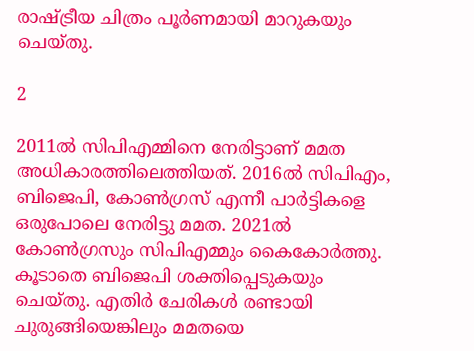രാഷ്ട്രീയ ചിത്രം പൂര്‍ണമായി മാറുകയും ചെയ്തു.

2

2011ല്‍ സിപിഎമ്മിനെ നേരിട്ടാണ് മമത അധികാരത്തിലെത്തിയത്. 2016ല്‍ സിപിഎം, ബിജെപി, കോണ്‍ഗ്രസ് എന്നീ പാര്‍ട്ടികളെ ഒരുപോലെ നേരിട്ടു മമത. 2021ല്‍ കോണ്‍ഗ്രസും സിപിഎമ്മും കൈകോര്‍ത്തു. കൂടാതെ ബിജെപി ശക്തിപ്പെടുകയും ചെയ്തു. എതിര്‍ ചേരികള്‍ രണ്ടായി ചുരുങ്ങിയെങ്കിലും മമതയെ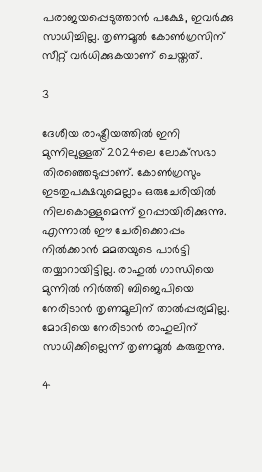പരാജയപ്പെടുത്താന്‍ പക്ഷേ, ഇവര്‍ക്കു സാധിച്ചില്ല. തൃണമൂല്‍ കോണ്‍ഗ്രസിന് സീറ്റ് വര്‍ധിക്കുകയാണ് ചെയ്തത്.

3

ദേശീയ രാഷ്ട്രീയത്തില്‍ ഇനി മുന്നിലുള്ളത് 2024ലെ ലോക്‌സഭാ തിരഞ്ഞെടുപ്പാണ്. കോണ്‍ഗ്രസും ഇടതുപക്ഷവുമെല്ലാം ഒരുചേരിയില്‍ നിലകൊള്ളുമെന്ന് ഉറപ്പായിരിക്കുന്നു. എന്നാല്‍ ഈ ചേരിക്കൊപ്പം നില്‍ക്കാന്‍ മമതയുടെ പാര്‍ട്ടി തയ്യാറായിട്ടില്ല. രാഹുല്‍ ഗാന്ധിയെ മുന്നില്‍ നിര്‍ത്തി ബിജെപിയെ നേരിടാന്‍ തൃണമൂലിന് താല്‍പ്പര്യമില്ല. മോദിയെ നേരിടാന്‍ രാഹുലിന് സാധിക്കില്ലെന്ന് തൃണമൂല്‍ കരുതുന്നു.

4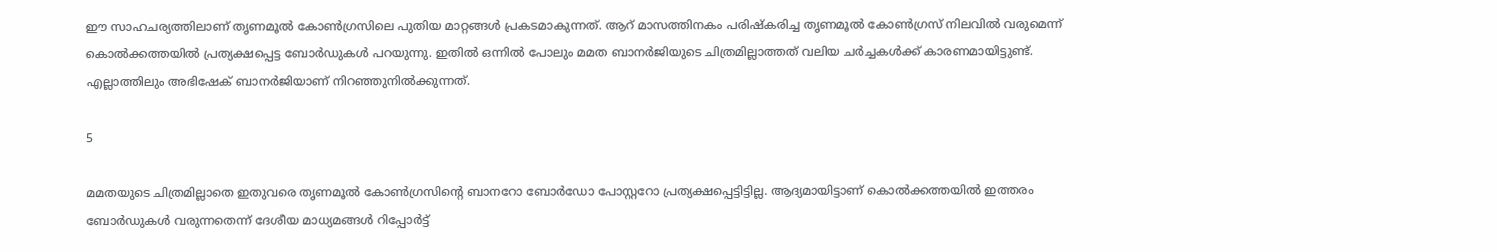ഈ സാഹചര്യത്തിലാണ് തൃണമൂല്‍ കോണ്‍ഗ്രസിലെ പുതിയ മാറ്റങ്ങള്‍ പ്രകടമാകുന്നത്. ആറ് മാസത്തിനകം പരിഷ്‌കരിച്ച തൃണമൂല്‍ കോണ്‍ഗ്രസ് നിലവില്‍ വരുമെന്ന് കൊല്‍ക്കത്തയില്‍ പ്രത്യക്ഷപ്പെട്ട ബോര്‍ഡുകള്‍ പറയുന്നു. ഇതില്‍ ഒന്നില്‍ പോലും മമത ബാനര്‍ജിയുടെ ചിത്രമില്ലാത്തത് വലിയ ചര്‍ച്ചകള്‍ക്ക് കാരണമായിട്ടുണ്ട്. എല്ലാത്തിലും അഭിഷേക് ബാനര്‍ജിയാണ് നിറഞ്ഞുനില്‍ക്കുന്നത്.

5

മമതയുടെ ചിത്രമില്ലാതെ ഇതുവരെ തൃണമൂല്‍ കോണ്‍ഗ്രസിന്റെ ബാനറോ ബോര്‍ഡോ പോസ്റ്ററോ പ്രത്യക്ഷപ്പെട്ടിട്ടില്ല. ആദ്യമായിട്ടാണ് കൊല്‍ക്കത്തയില്‍ ഇത്തരം ബോര്‍ഡുകള്‍ വരുന്നതെന്ന് ദേശീയ മാധ്യമങ്ങള്‍ റിപ്പോര്‍ട്ട്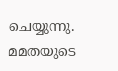ചെയ്യുന്നു. മമതയുടെ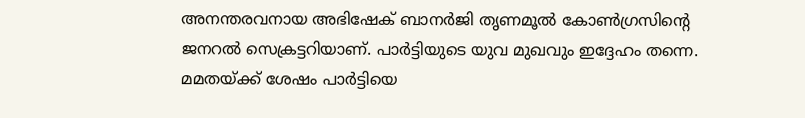അനന്തരവനായ അഭിഷേക് ബാനര്‍ജി തൃണമൂല്‍ കോണ്‍ഗ്രസിന്റെ ജനറല്‍ സെക്രട്ടറിയാണ്. പാര്‍ട്ടിയുടെ യുവ മുഖവും ഇദ്ദേഹം തന്നെ. മമതയ്ക്ക് ശേഷം പാര്‍ട്ടിയെ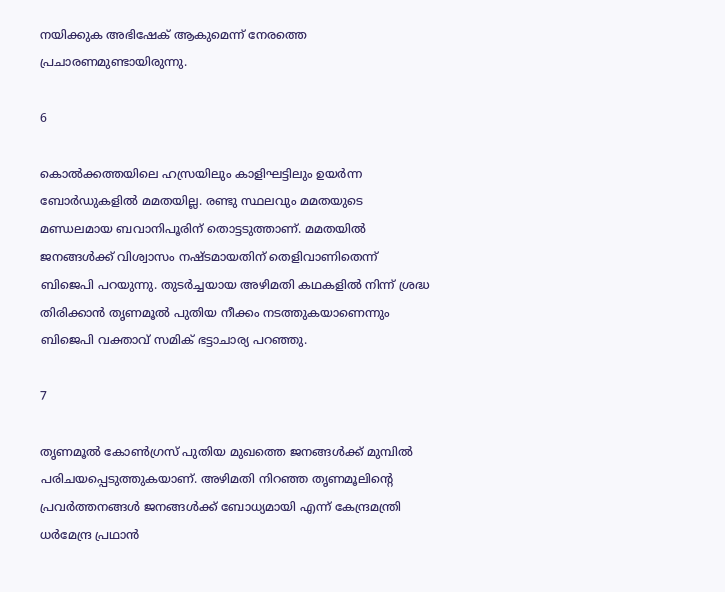നയിക്കുക അഭിഷേക് ആകുമെന്ന് നേരത്തെ പ്രചാരണമുണ്ടായിരുന്നു.

6

കൊല്‍ക്കത്തയിലെ ഹസ്രയിലും കാളിഘട്ടിലും ഉയര്‍ന്ന ബോര്‍ഡുകളില്‍ മമതയില്ല. രണ്ടു സ്ഥലവും മമതയുടെ മണ്ഡലമായ ബവാനിപൂരിന് തൊട്ടടുത്താണ്. മമതയില്‍ ജനങ്ങള്‍ക്ക് വിശ്വാസം നഷ്ടമായതിന് തെളിവാണിതെന്ന് ബിജെപി പറയുന്നു. തുടര്‍ച്ചയായ അഴിമതി കഥകളില്‍ നിന്ന് ശ്രദ്ധ തിരിക്കാന്‍ തൃണമൂല്‍ പുതിയ നീക്കം നടത്തുകയാണെന്നും ബിജെപി വക്താവ് സമിക് ഭട്ടാചാര്യ പറഞ്ഞു.

7

തൃണമൂല്‍ കോണ്‍ഗ്രസ് പുതിയ മുഖത്തെ ജനങ്ങള്‍ക്ക് മുമ്പില്‍ പരിചയപ്പെടുത്തുകയാണ്. അഴിമതി നിറഞ്ഞ തൃണമൂലിന്റെ പ്രവര്‍ത്തനങ്ങള്‍ ജനങ്ങള്‍ക്ക് ബോധ്യമായി എന്ന് കേന്ദ്രമന്ത്രി ധര്‍മേന്ദ്ര പ്രഥാന്‍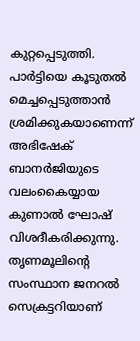കുറ്റപ്പെടുത്തി. പാര്‍ട്ടിയെ കൂടുതല്‍ മെച്ചപ്പെടുത്താന്‍ ശ്രമിക്കുകയാണെന്ന് അഭിഷേക് ബാനര്‍ജിയുടെ വലംകൈയ്യായ കുണാല്‍ ഘോഷ് വിശദീകരിക്കുന്നു. തൃണമൂലിന്റെ സംസ്ഥാന ജനറല്‍ സെക്രട്ടറിയാണ്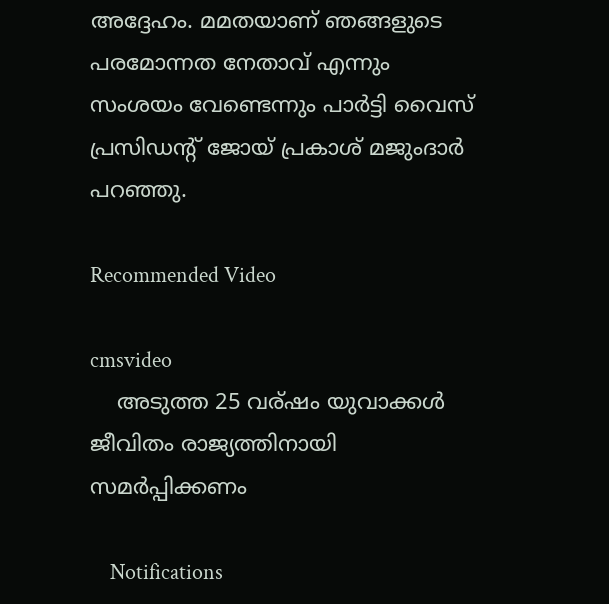അദ്ദേഹം. മമതയാണ് ഞങ്ങളുടെ പരമോന്നത നേതാവ് എന്നും സംശയം വേണ്ടെന്നും പാര്‍ട്ടി വൈസ് പ്രസിഡന്റ് ജോയ് പ്രകാശ് മജുംദാര്‍ പറഞ്ഞു.

Recommended Video

cmsvideo
    അടുത്ത 25 വര്ഷം യുവാക്കൾ ജീവിതം രാജ്യത്തിനായി സമർപ്പിക്കണം

    Notifications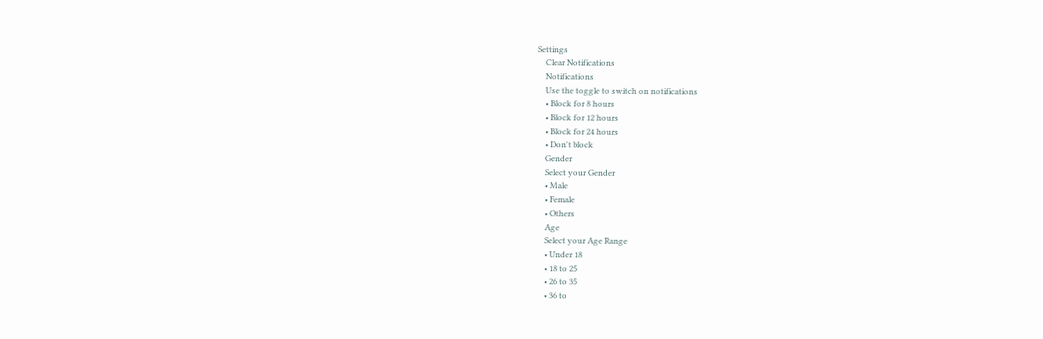Settings
    Clear Notifications
    Notifications
    Use the toggle to switch on notifications
    • Block for 8 hours
    • Block for 12 hours
    • Block for 24 hours
    • Don't block
    Gender
    Select your Gender
    • Male
    • Female
    • Others
    Age
    Select your Age Range
    • Under 18
    • 18 to 25
    • 26 to 35
    • 36 to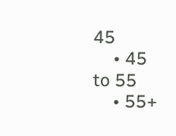45
    • 45 to 55
    • 55+